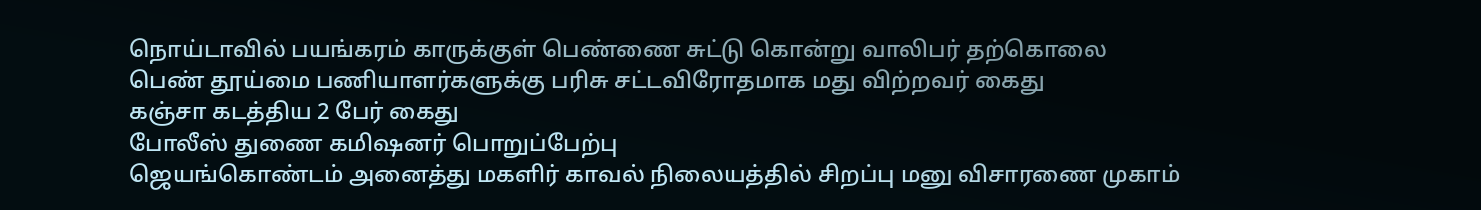நொய்டாவில் பயங்கரம் காருக்குள் பெண்ணை சுட்டு கொன்று வாலிபர் தற்கொலை
பெண் தூய்மை பணியாளர்களுக்கு பரிசு சட்டவிரோதமாக மது விற்றவர் கைது
கஞ்சா கடத்திய 2 பேர் கைது
போலீஸ் துணை கமிஷனர் பொறுப்பேற்பு
ஜெயங்கொண்டம் அனைத்து மகளிர் காவல் நிலையத்தில் சிறப்பு மனு விசாரணை முகாம்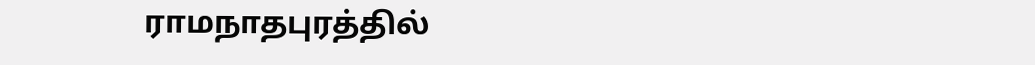ராமநாதபுரத்தில்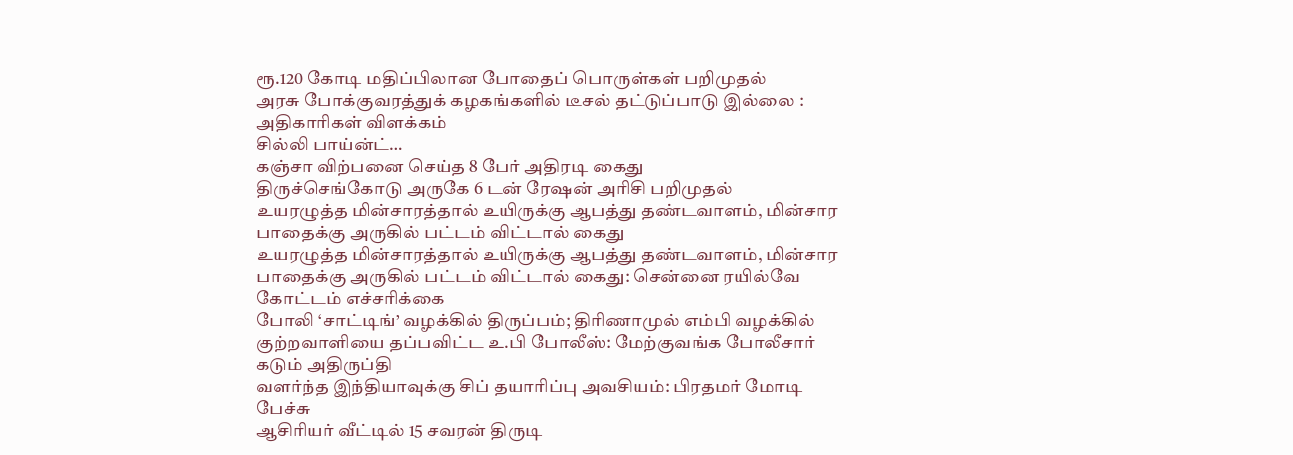ரூ.120 கோடி மதிப்பிலான போதைப் பொருள்கள் பறிமுதல்
அரசு போக்குவரத்துக் கழகங்களில் டீசல் தட்டுப்பாடு இல்லை : அதிகாரிகள் விளக்கம்
சில்லி பாய்ன்ட்…
கஞ்சா விற்பனை செய்த 8 பேர் அதிரடி கைது
திருச்செங்கோடு அருகே 6 டன் ரேஷன் அரிசி பறிமுதல்
உயரழுத்த மின்சாரத்தால் உயிருக்கு ஆபத்து தண்டவாளம், மின்சார பாதைக்கு அருகில் பட்டம் விட்டால் கைது
உயரழுத்த மின்சாரத்தால் உயிருக்கு ஆபத்து தண்டவாளம், மின்சார பாதைக்கு அருகில் பட்டம் விட்டால் கைது: சென்னை ரயில்வே கோட்டம் எச்சரிக்கை
போலி ‘சாட்டிங்’ வழக்கில் திருப்பம்; திரிணாமுல் எம்பி வழக்கில் குற்றவாளியை தப்பவிட்ட உ.பி போலீஸ்: மேற்குவங்க போலீசார் கடும் அதிருப்தி
வளர்ந்த இந்தியாவுக்கு சிப் தயாரிப்பு அவசியம்: பிரதமர் மோடி பேச்சு
ஆசிரியர் வீட்டில் 15 சவரன் திருடி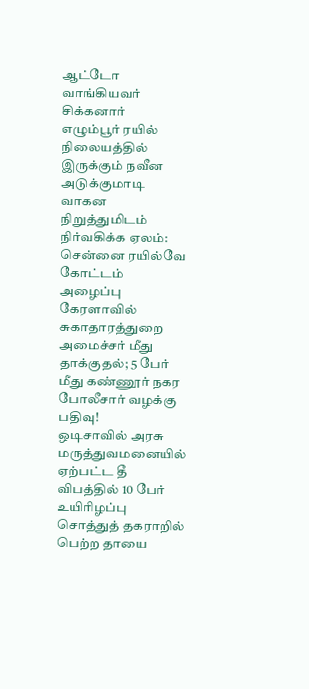ஆட்டோ வாங்கியவர் சிக்கனார்
எழும்பூர் ரயில் நிலையத்தில் இருக்கும் நவீன அடுக்குமாடி வாகன நிறுத்துமிடம் நிர்வகிக்க ஏலம்: சென்னை ரயில்வே கோட்டம் அழைப்பு
கேரளாவில் சுகாதாரத்துறை அமைச்சர் மீது தாக்குதல்; 5 பேர் மீது கண்ணூர் நகர போலீசார் வழக்கு பதிவு!
ஒடிசாவில் அரசு மருத்துவமனையில் ஏற்பட்ட தீ விபத்தில் 10 பேர் உயிரிழப்பு
சொத்துத் தகராறில் பெற்ற தாயை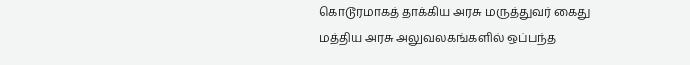கொடூரமாகத் தாக்கிய அரசு மருத்துவர் கைது
மத்திய அரசு அலுவலகங்களில் ஒப்பந்த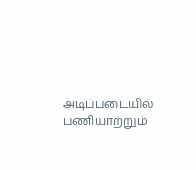அடிப்படையில் பணியாற்றும்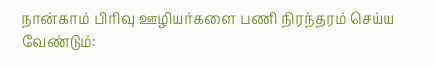நான்காம் பிரிவு ஊழியர்களை பணி நிரந்தரம் செய்ய வேண்டும்: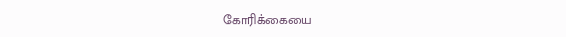கோரிக்கையை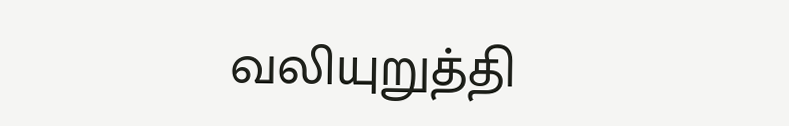வலியுறுத்தி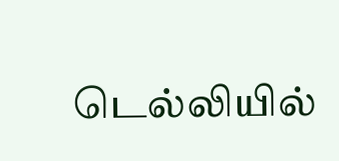டெல்லியில்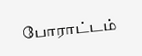போராட்டம்